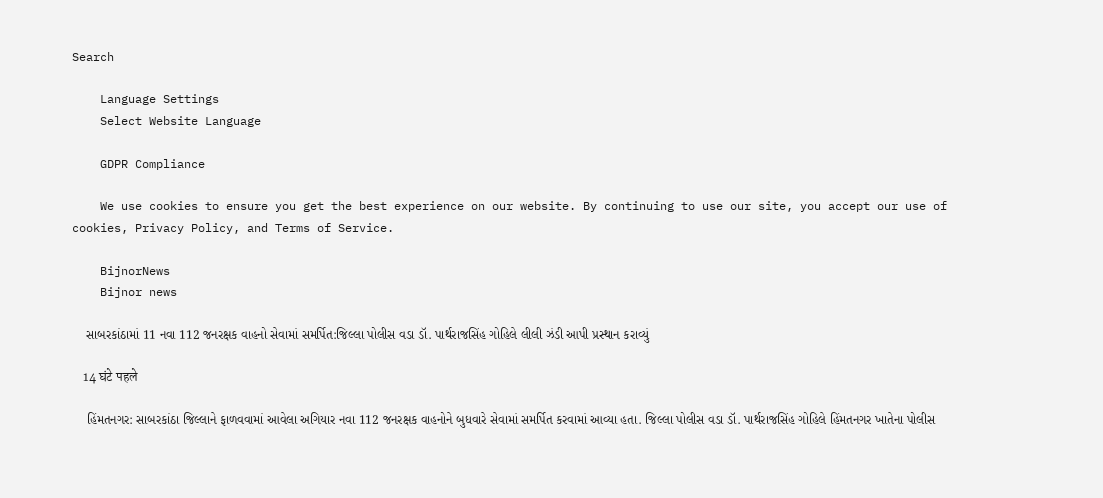Search

    Language Settings
    Select Website Language

    GDPR Compliance

    We use cookies to ensure you get the best experience on our website. By continuing to use our site, you accept our use of cookies, Privacy Policy, and Terms of Service.

    BijnorNews
    Bijnor news

    સાબરકાંઠામાં 11 નવા 112 જનરક્ષક વાહનો સેવામાં સમર્પિત:જિલ્લા પોલીસ વડા ડૉ. પાર્થરાજસિંહ ગોહિલે લીલી ઝંડી આપી પ્રસ્થાન કરાવ્યું

    14 घंटे पहले

    હિંમતનગર: સાબરકાંઠા જિલ્લાને ફાળવવામાં આવેલા અગિયાર નવા 112 જનરક્ષક વાહનોને બુધવારે સેવામાં સમર્પિત કરવામાં આવ્યા હતા. જિલ્લા પોલીસ વડા ડૉ. પાર્થરાજસિંહ ગોહિલે હિંમતનગર ખાતેના પોલીસ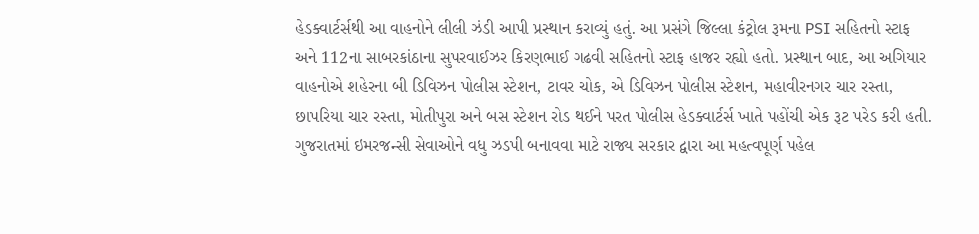હેડક્વાર્ટર્સથી આ વાહનોને લીલી ઝંડી આપી પ્રસ્થાન કરાવ્યું હતું. આ પ્રસંગે જિલ્લા કંટ્રોલ રૂમના PSI સહિતનો સ્ટાફ અને 112ના સાબરકાંઠાના સુપરવાઈઝર કિરણભાઈ ગઢવી સહિતનો સ્ટાફ હાજર રહ્યો હતો. પ્રસ્થાન બાદ, આ અગિયાર વાહનોએ શહેરના બી ડિવિઝન પોલીસ સ્ટેશન, ટાવર ચોક, એ ડિવિઝન પોલીસ સ્ટેશન, મહાવીરનગર ચાર રસ્તા, છાપરિયા ચાર રસ્તા, મોતીપુરા અને બસ સ્ટેશન રોડ થઈને પરત પોલીસ હેડક્વાર્ટર્સ ખાતે પહોંચી એક રૂટ પરેડ કરી હતી. ગુજરાતમાં ઇમરજન્સી સેવાઓને વધુ ઝડપી બનાવવા માટે રાજ્ય સરકાર દ્વારા આ મહત્વપૂર્ણ પહેલ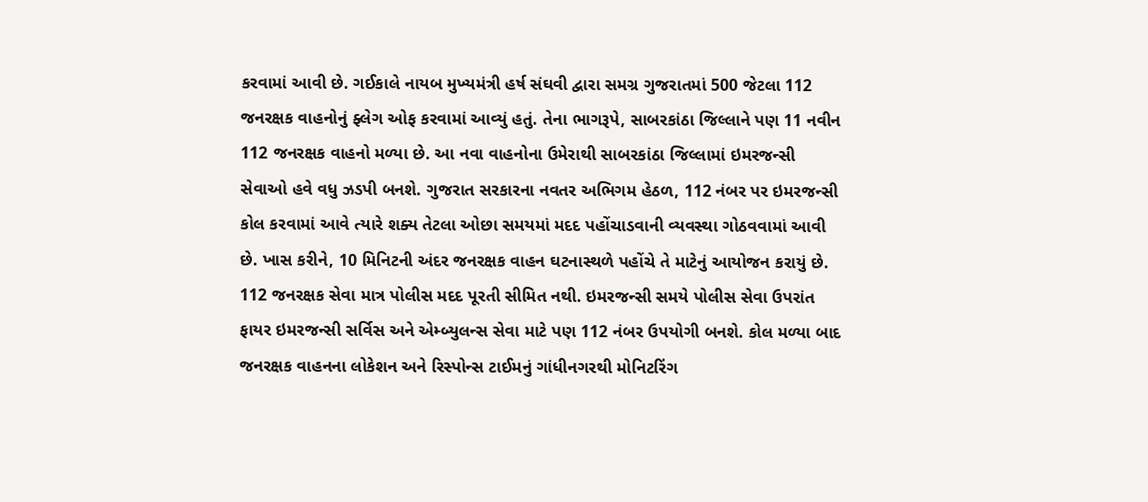કરવામાં આવી છે. ગઈકાલે નાયબ મુખ્યમંત્રી હર્ષ સંઘવી દ્વારા સમગ્ર ગુજરાતમાં 500 જેટલા 112 જનરક્ષક વાહનોનું ફ્લેગ ઓફ કરવામાં આવ્યું હતું. તેના ભાગરૂપે, સાબરકાંઠા જિલ્લાને પણ 11 નવીન 112 જનરક્ષક વાહનો મળ્યા છે. આ નવા વાહનોના ઉમેરાથી સાબરકાંઠા જિલ્લામાં ઇમરજન્સી સેવાઓ હવે વધુ ઝડપી બનશે. ગુજરાત સરકારના નવતર અભિગમ હેઠળ, 112 નંબર પર ઇમરજન્સી કોલ કરવામાં આવે ત્યારે શક્ય તેટલા ઓછા સમયમાં મદદ પહોંચાડવાની વ્યવસ્થા ગોઠવવામાં આવી છે. ખાસ કરીને, 10 મિનિટની અંદર જનરક્ષક વાહન ઘટનાસ્થળે પહોંચે તે માટેનું આયોજન કરાયું છે. 112 જનરક્ષક સેવા માત્ર પોલીસ મદદ પૂરતી સીમિત નથી. ઇમરજન્સી સમયે પોલીસ સેવા ઉપરાંત ફાયર ઇમરજન્સી સર્વિસ અને એમ્બ્યુલન્સ સેવા માટે પણ 112 નંબર ઉપયોગી બનશે. કોલ મળ્યા બાદ જનરક્ષક વાહનના લોકેશન અને રિસ્પોન્સ ટાઈમનું ગાંધીનગરથી મોનિટરિંગ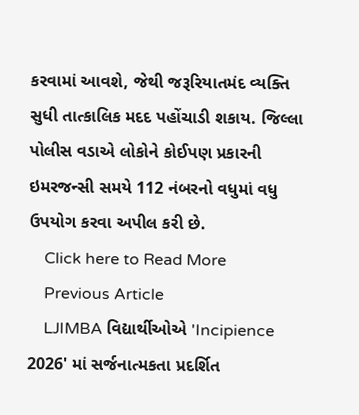કરવામાં આવશે, જેથી જરૂરિયાતમંદ વ્યક્તિ સુધી તાત્કાલિક મદદ પહોંચાડી શકાય. જિલ્લા પોલીસ વડાએ લોકોને કોઈપણ પ્રકારની ઇમરજન્સી સમયે 112 નંબરનો વધુમાં વધુ ઉપયોગ કરવા અપીલ કરી છે.
    Click here to Read More
    Previous Article
    LJIMBA વિદ્યાર્થીઓએ 'Incipience 2026' માં સર્જનાત્મકતા પ્રદર્શિત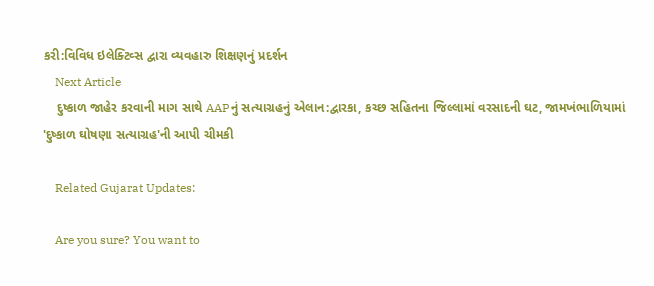કરી:વિવિધ ઇલેક્ટિવ્સ દ્વારા વ્યવહારુ શિક્ષણનું પ્રદર્શન
    Next Article
    દુષ્કાળ જાહેર કરવાની માગ સાથે AAPનું સત્યાગ્રહનું એલાન:દ્વારકા, કચ્છ સહિતના જિલ્લામાં વરસાદની ઘટ, જામખંભાળિયામાં 'દુષ્કાળ ઘોષણા સત્યાગ્રહ'ની આપી ચીમકી

    Related Gujarat Updates:

    Are you sure? You want to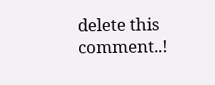delete this comment..!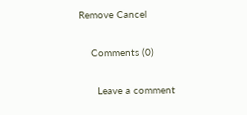Remove Cancel

    Comments (0)

      Leave a comment